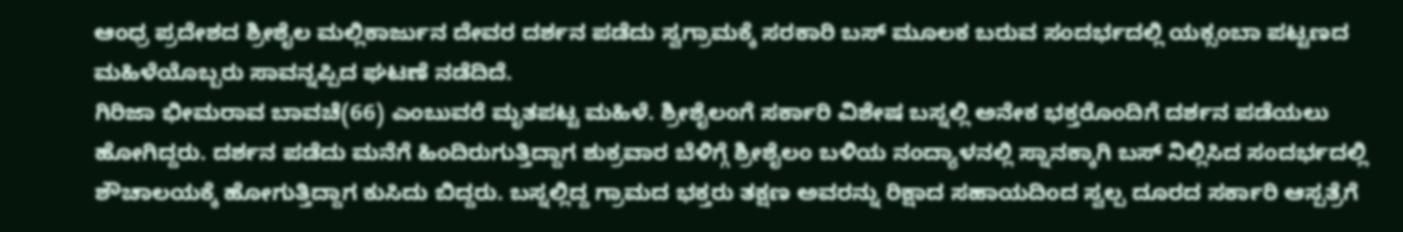ಆಂಧ್ರ ಪ್ರದೇಶದ ಶ್ರೀಶೈಲ ಮಲ್ಲಿಕಾರ್ಜುನ ದೇವರ ದರ್ಶನ ಪಡೆದು ಸ್ವಗ್ರಾಮಕ್ಕೆ ಸರಕಾರಿ ಬಸ್ ಮೂಲಕ ಬರುವ ಸಂದರ್ಭದಲ್ಲಿ ಯಕ್ಸಂಬಾ ಪಟ್ಟಣದ ಮಹಿಳೆಯೊಬ್ಬರು ಸಾವನ್ನಪ್ಪಿದ ಘಟಣೆ ನಡೆದಿದೆ.
ಗಿರಿಜಾ ಭೀಮರಾವ ಬಾವಚೆ(66) ಎಂಬುವರೆ ಮೃತಪಟ್ಟ ಮಹಿಳೆ. ಶ್ರೀಶೈಲಂಗೆ ಸರ್ಕಾರಿ ವಿಶೇಷ ಬಸ್ನಲ್ಲಿ ಅನೇಕ ಭಕ್ತರೊಂದಿಗೆ ದರ್ಶನ ಪಡೆಯಲು ಹೋಗಿದ್ದರು. ದರ್ಶನ ಪಡೆದು ಮನೆಗೆ ಹಿಂದಿರುಗುತ್ತಿದ್ದಾಗ ಶುಕ್ರವಾರ ಬೆಳಿಗ್ಗೆ ಶ್ರೀಶೈಲಂ ಬಳಿಯ ನಂದ್ಯಾಳನಲ್ಲಿ ಸ್ನಾನಕ್ಕಾಗಿ ಬಸ್ ನಿಲ್ಲಿಸಿದ ಸಂದರ್ಭದಲ್ಲಿ ಶೌಚಾಲಯಕ್ಕೆ ಹೋಗುತ್ತಿದ್ದಾಗ ಕುಸಿದು ಬಿದ್ದರು. ಬಸ್ನಲ್ಲಿದ್ದ ಗ್ರಾಮದ ಭಕ್ತರು ತಕ್ಷಣ ಅವರನ್ನು ರಿಕ್ಷಾದ ಸಹಾಯದಿಂದ ಸ್ವಲ್ಪ ದೂರದ ಸರ್ಕಾರಿ ಆಸ್ಪತ್ರೆಗೆ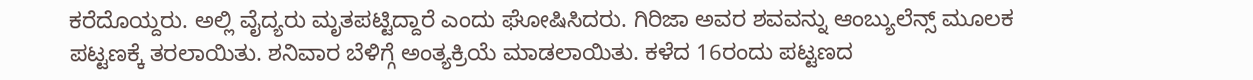ಕರೆದೊಯ್ದರು. ಅಲ್ಲಿ ವೈದ್ಯರು ಮೃತಪಟ್ಟಿದ್ದಾರೆ ಎಂದು ಘೋಷಿಸಿದರು. ಗಿರಿಜಾ ಅವರ ಶವವನ್ನು ಆಂಬ್ಯುಲೆನ್ಸ್ ಮೂಲಕ ಪಟ್ಟಣಕ್ಕೆ ತರಲಾಯಿತು. ಶನಿವಾರ ಬೆಳಿಗ್ಗೆ ಅಂತ್ಯಕ್ರಿಯೆ ಮಾಡಲಾಯಿತು. ಕಳೆದ 16ರಂದು ಪಟ್ಟಣದ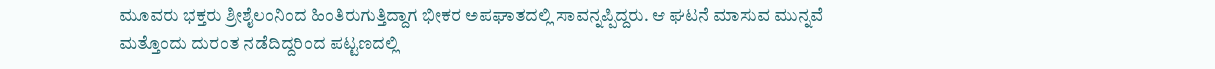ಮೂವರು ಭಕ್ತರು ಶ್ರೀಶೈಲಂನಿಂದ ಹಿಂತಿರುಗುತ್ತಿದ್ದಾಗ ಭೀಕರ ಅಪಘಾತದಲ್ಲಿ ಸಾವನ್ನಪ್ಪಿದ್ದರು. ಆ ಘಟನೆ ಮಾಸುವ ಮುನ್ನವೆ ಮತ್ತೊಂದು ದುರಂತ ನಡೆದಿದ್ದರಿಂದ ಪಟ್ಟಣದಲ್ಲಿ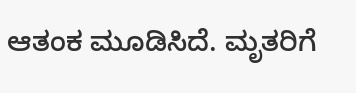ಆತಂಕ ಮೂಡಿಸಿದೆ. ಮೃತರಿಗೆ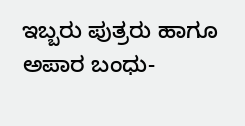ಇಬ್ಬರು ಪುತ್ರರು ಹಾಗೂ ಅಪಾರ ಬಂಧು-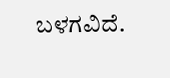ಬಳಗವಿದೆ.